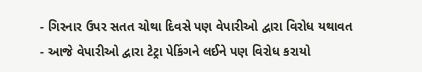- ગિરનાર ઉપર સતત ચોથા દિવસે પણ વેપારીઓ દ્વારા વિરોધ યથાવત
- આજે વેપારીઓ દ્વારા ટેટ્રા પેકિંગને લઈને પણ વિરોધ કરાયો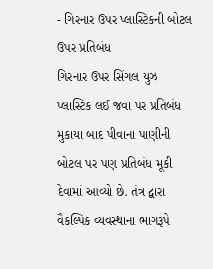- ગિરનાર ઉપર પ્લાસ્ટિકની બોટલ ઉપર પ્રતિબંધ
ગિરનાર ઉપર સિંગલ યુઝ પ્લાસ્ટિક લઈ જવા પર પ્રતિબંધ મુકાયા બાદ પીવાના પાણીની બોટલ પર પણ પ્રતિબંધ મૂકી દેવામાં આવ્યો છે. તંત્ર દ્વારા વૈકલ્પિક વ્યવસ્થાના ભાગરૂપે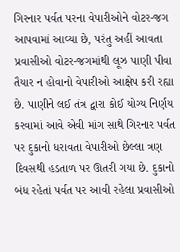ગિરનાર પર્વત પરના વેપારીઓને વોટર-જગ આપવામાં આવ્યા છે, પરંતુ અહીં આવતા પ્રવાસીઓ વોટર-જગમાંથી લૂઝ પાણી પીવા તૈયાર ન હોવાનો વેપારીઓ આક્ષેપ કરી રહ્યા છે. પાણીને લઈ તંત્ર દ્વારા કોઈ યોગ્ય નિર્ણય કરવામાં આવે એવી માંગ સાથે ગિરનાર પર્વત પર દુકાનો ધરાવતા વેપારીઓ છેલ્લા ત્રણ દિવસથી હડતાળ પર ઊતરી ગયા છે. દુકાનો બંધ રહેતાં પર્વત પર આવી રહેલા પ્રવાસીઓ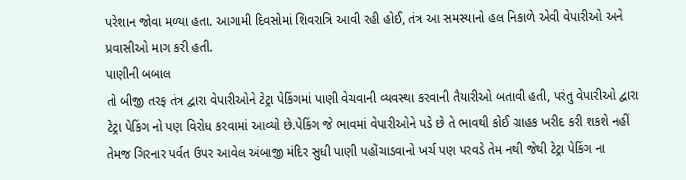પરેશાન જોવા મળ્યા હતા. આગામી દિવસોમાં શિવરાત્રિ આવી રહી હોઈ, તંત્ર આ સમસ્યાનો હલ નિકાળે એવી વેપારીઓ અને પ્રવાસીઓ માગ કરી હતી.
પાણીની બબાલ
તો બીજી તરફ તંત્ર દ્વારા વેપારીઓને ટેટ્રા પેકિંગમાં પાણી વેચવાની વ્યવસ્થા કરવાની તૈયારીઓ બતાવી હતી, પરંતુ વેપારીઓ દ્વારા ટેટ્રા પેકિંગ નો પણ વિરોધ કરવામાં આવ્યો છે.પેકિંગ જે ભાવમાં વેપારીઓને પડે છે તે ભાવથી કોઈ ગ્રાહક ખરીદ કરી શકશે નહીં તેમજ ગિરનાર પર્વત ઉપર આવેલ અંબાજી મંદિર સુધી પાણી પહોંચાડવાનો ખર્ચ પણ પરવડે તેમ નથી જેથી ટેટ્રા પેકિંગ ના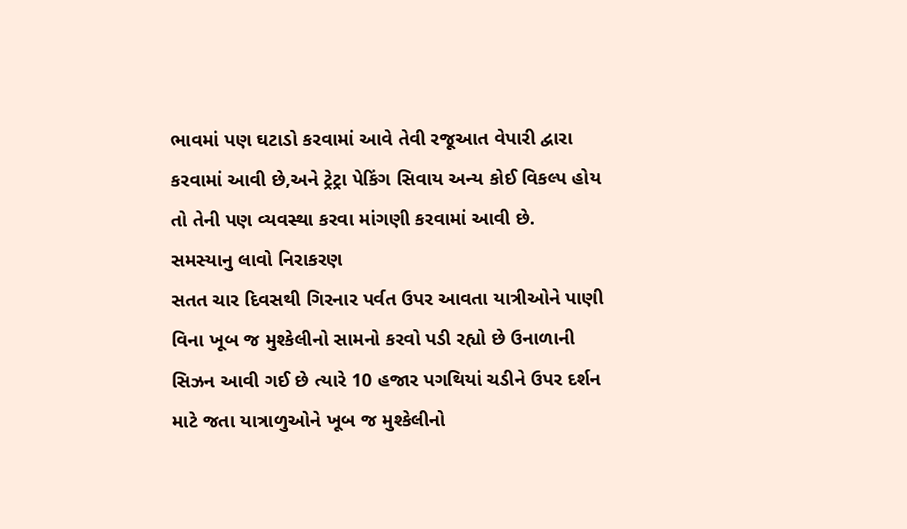ભાવમાં પણ ઘટાડો કરવામાં આવે તેવી રજૂઆત વેપારી દ્વારા કરવામાં આવી છે,અને ટ્રેટ્રા પેકિંગ સિવાય અન્ય કોઈ વિકલ્પ હોય તો તેની પણ વ્યવસ્થા કરવા માંગણી કરવામાં આવી છે.
સમસ્યાનુ લાવો નિરાકરણ
સતત ચાર દિવસથી ગિરનાર પર્વત ઉપર આવતા યાત્રીઓને પાણી વિના ખૂબ જ મુશ્કેલીનો સામનો કરવો પડી રહ્યો છે ઉનાળાની સિઝન આવી ગઈ છે ત્યારે 10 હજાર પગથિયાં ચડીને ઉપર દર્શન માટે જતા યાત્રાળુઓને ખૂબ જ મુશ્કેલીનો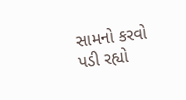સામનો કરવો પડી રહ્યો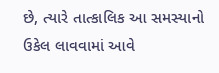છે, ત્યારે તાત્કાલિક આ સમસ્યાનો ઉકેલ લાવવામાં આવે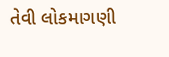તેવી લોકમાગણી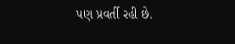પણ પ્રવર્તી રહી છે.